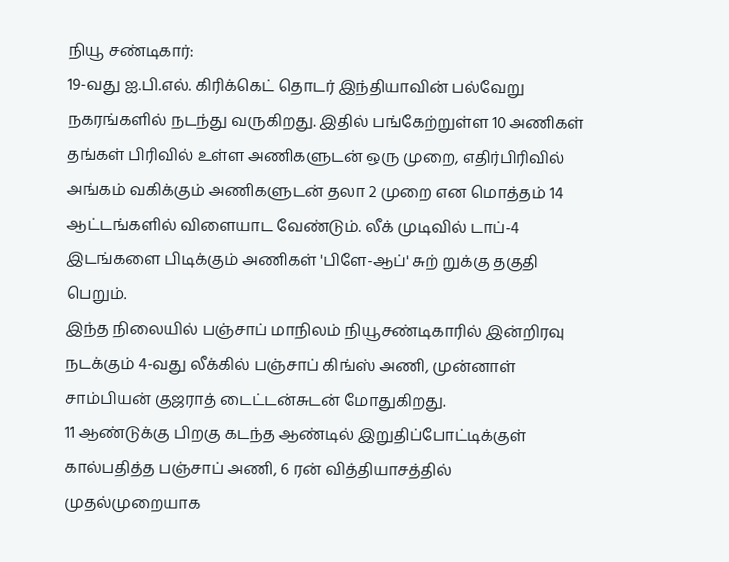நியூ சண்டிகார்:
19-வது ஐ.பி.எல். கிரிக்கெட் தொடர் இந்தியாவின் பல்வேறு நகரங்களில் நடந்து வருகிறது. இதில் பங்கேற்றுள்ள 10 அணிகள் தங்கள் பிரிவில் உள்ள அணிகளுடன் ஒரு முறை, எதிர்பிரிவில் அங்கம் வகிக்கும் அணிகளுடன் தலா 2 முறை என மொத்தம் 14 ஆட்டங்களில் விளையாட வேண்டும். லீக் முடிவில் டாப்-4 இடங்களை பிடிக்கும் அணிகள் 'பிளே-ஆப்' சுற் றுக்கு தகுதி பெறும்.
இந்த நிலையில் பஞ்சாப் மாநிலம் நியூசண்டிகாரில் இன்றிரவு நடக்கும் 4-வது லீக்கில் பஞ்சாப் கிங்ஸ் அணி, முன்னாள் சாம்பியன் குஜராத் டைட்டன்சுடன் மோதுகிறது.
11 ஆண்டுக்கு பிறகு கடந்த ஆண்டில் இறுதிப்போட்டிக்குள் கால்பதித்த பஞ்சாப் அணி, 6 ரன் வித்தியாசத்தில் முதல்முறையாக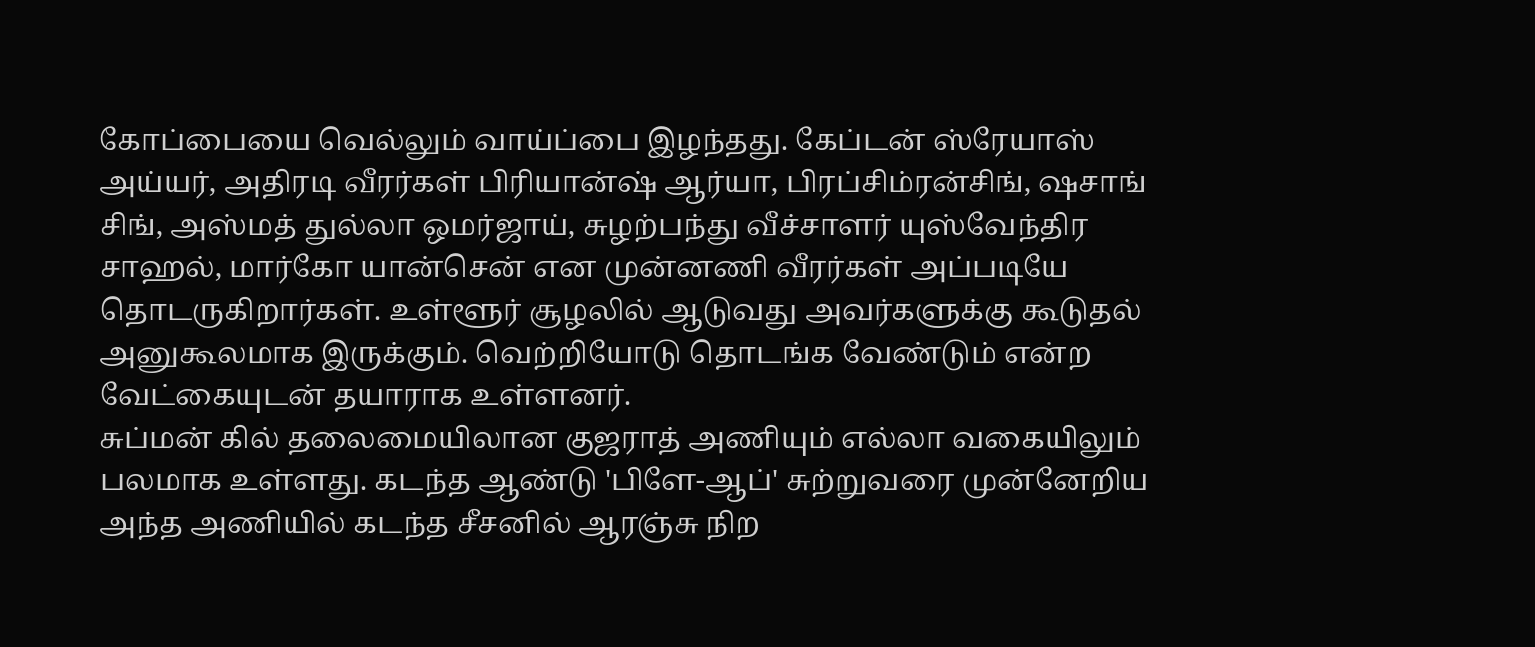கோப்பையை வெல்லும் வாய்ப்பை இழந்தது. கேப்டன் ஸ்ரேயாஸ் அய்யர், அதிரடி வீரர்கள் பிரியான்ஷ் ஆர்யா, பிரப்சிம்ரன்சிங், ஷசாங் சிங், அஸ்மத் துல்லா ஒமர்ஜாய், சுழற்பந்து வீச்சாளர் யுஸ்வேந்திர சாஹல், மார்கோ யான்சென் என முன்னணி வீரர்கள் அப்படியே தொடருகிறார்கள். உள்ளூர் சூழலில் ஆடுவது அவர்களுக்கு கூடுதல் அனுகூலமாக இருக்கும். வெற்றியோடு தொடங்க வேண்டும் என்ற வேட்கையுடன் தயாராக உள்ளனர்.
சுப்மன் கில் தலைமையிலான குஜராத் அணியும் எல்லா வகையிலும் பலமாக உள்ளது. கடந்த ஆண்டு 'பிளே-ஆப்' சுற்றுவரை முன்னேறிய அந்த அணியில் கடந்த சீசனில் ஆரஞ்சு நிற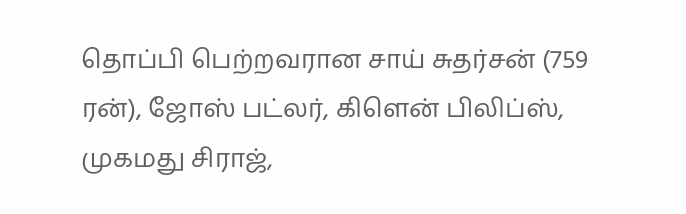தொப்பி பெற்றவரான சாய் சுதர்சன் (759 ரன்), ஜோஸ் பட்லர், கிளென் பிலிப்ஸ், முகமது சிராஜ்,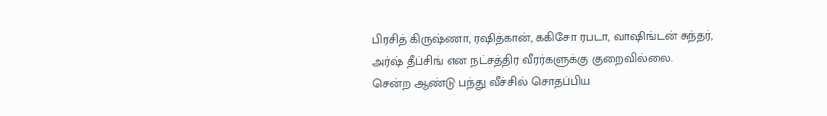பிரசித் கிருஷ்ணா, ரஷித்கான், ககிசோ ரபடா, வாஷிங்டன் சுந்தர், அர்ஷ் தீப்சிங் என நட்சத்திர வீரர்களுக்கு குறைவில்லை.
சென்ற ஆண்டு பந்து வீச்சில் சொதப்பிய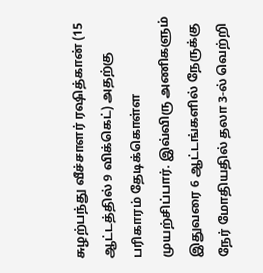சுழற்பந்து வீச்சாளர் ரஷித்கான் (15 ஆட்டத்தில் 9 விக்கெட்) அதற்கு பரிகாரம் தேடிக்கொள்ள முயற்சிப்பார். இவ்விரு அணிகளும் இதுவரை 6 ஆட்டங்களில் நேருக்கு நேர் மோதியதில் தலா 3-ல் வெற்றி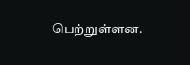பெற்றுள்ளன.